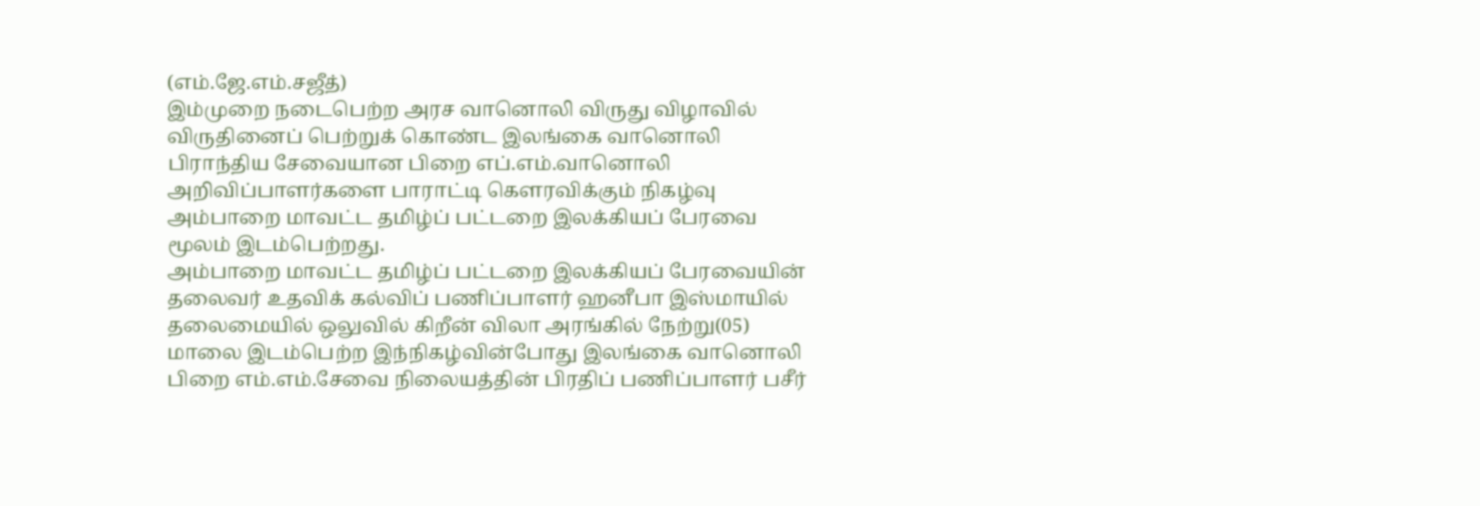(எம்.ஜே.எம்.சஜீத்)
இம்முறை நடைபெற்ற அரச வானொலி விருது விழாவில் விருதினைப் பெற்றுக் கொண்ட இலங்கை வானொலி பிராந்திய சேவையான பிறை எப்.எம்.வானொலி அறிவிப்பாளர்களை பாராட்டி கௌரவிக்கும் நிகழ்வு அம்பாறை மாவட்ட தமிழ்ப் பட்டறை இலக்கியப் பேரவை மூலம் இடம்பெற்றது.
அம்பாறை மாவட்ட தமிழ்ப் பட்டறை இலக்கியப் பேரவையின் தலைவர் உதவிக் கல்விப் பணிப்பாளர் ஹனீபா இஸ்மாயில் தலைமையில் ஒலுவில் கிறீன் விலா அரங்கில் நேற்று(05) மாலை இடம்பெற்ற இந்நிகழ்வின்போது இலங்கை வானொலி பிறை எம்.எம்.சேவை நிலையத்தின் பிரதிப் பணிப்பாளர் பசீர்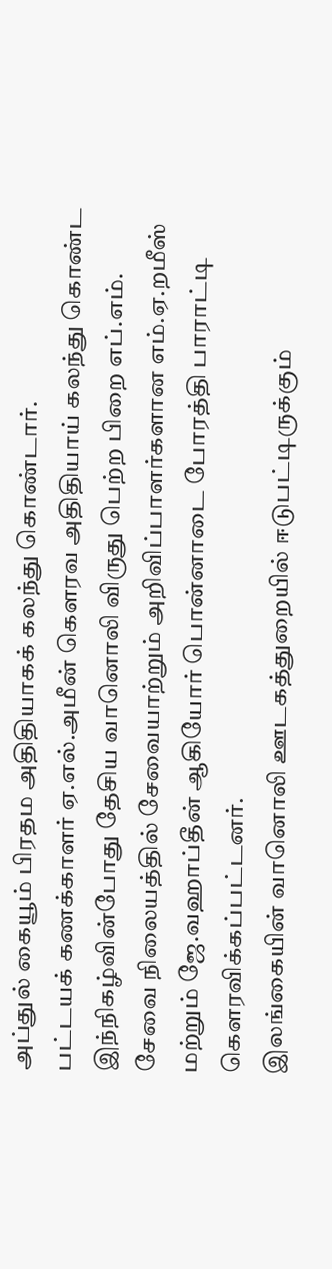அப்துல் கையூம் பிரதம அதிதியாகக் கலந்து கொண்டார்.
பட்டயக் கணக்காளர் ஏ.எல்.அமீன் கௌரவ அதிதியாய் கலந்து கொண்ட இந்நிகழ்வின்போது தேசிய வானொலி விருது பெற்ற பிறை எப்.எம். சேவை நிலையத்தில் சேவையாற்றும் அறிவிப்பாளர்களான எம்.ஏ.றமீஸ் மற்றும் ஜே.வஹாப்தீன் ஆகியோர் பொன்னாடை போரத்தி பாராட்டி கௌரவிக்கப்பட்டனர்.
இலங்கையின் வானொலி ஊடகத்துறையில் ஈடுபட்டிருக்கும்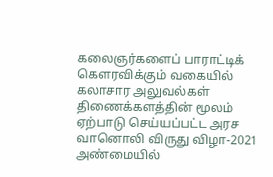கலைஞர்களைப் பாராட்டிக் கௌரவிக்கும் வகையில் கலாசார அலுவல்கள் திணைக்களத்தின் மூலம் ஏற்பாடு செய்யப்பட்ட அரச வானொலி விருது விழா-2021 அண்மையில்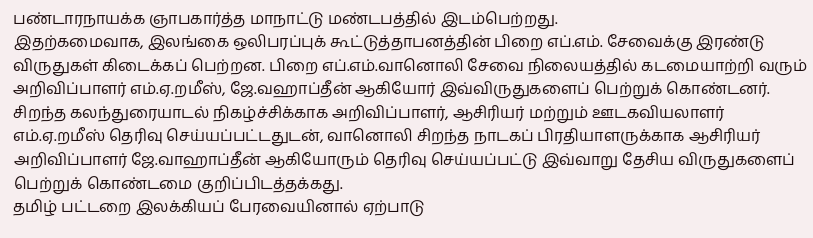பண்டாரநாயக்க ஞாபகார்த்த மாநாட்டு மண்டபத்தில் இடம்பெற்றது.
இதற்கமைவாக, இலங்கை ஒலிபரப்புக் கூட்டுத்தாபனத்தின் பிறை எப்.எம். சேவைக்கு இரண்டு விருதுகள் கிடைக்கப் பெற்றன. பிறை எப்.எம்.வானொலி சேவை நிலையத்தில் கடமையாற்றி வரும் அறிவிப்பாளர் எம்.ஏ.றமீஸ், ஜே.வஹாப்தீன் ஆகியோர் இவ்விருதுகளைப் பெற்றுக் கொண்டனர்.
சிறந்த கலந்துரையாடல் நிகழ்ச்சிக்காக அறிவிப்பாளர், ஆசிரியர் மற்றும் ஊடகவியலாளர் எம்.ஏ.றமீஸ் தெரிவு செய்யப்பட்டதுடன், வானொலி சிறந்த நாடகப் பிரதியாளருக்காக ஆசிரியர் அறிவிப்பாளர் ஜே.வாஹாப்தீன் ஆகியோரும் தெரிவு செய்யப்பட்டு இவ்வாறு தேசிய விருதுகளைப் பெற்றுக் கொண்டமை குறிப்பிடத்தக்கது.
தமிழ் பட்டறை இலக்கியப் பேரவையினால் ஏற்பாடு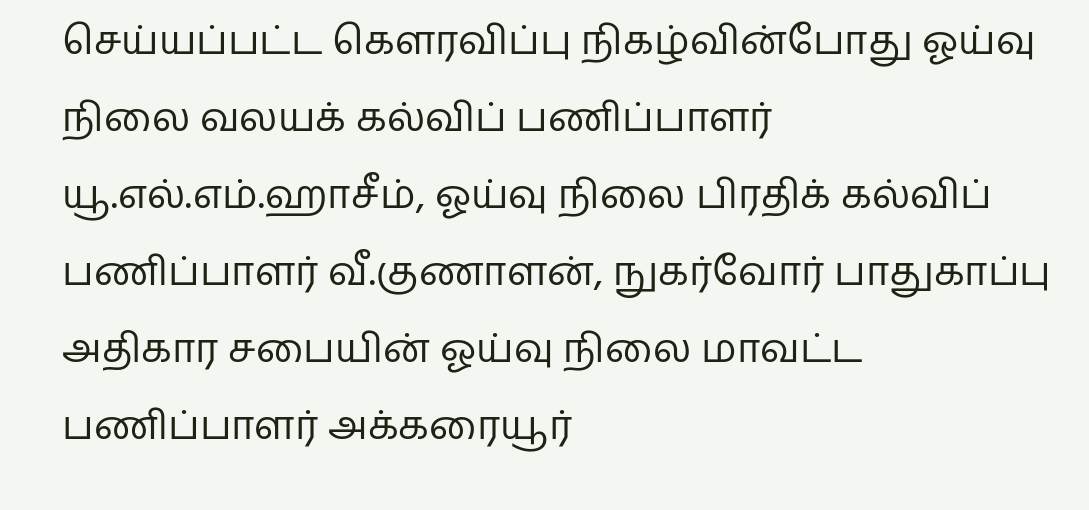செய்யப்பட்ட கௌரவிப்பு நிகழ்வின்போது ஓய்வு நிலை வலயக் கல்விப் பணிப்பாளர் யூ.எல்.எம்.ஹாசீம், ஓய்வு நிலை பிரதிக் கல்விப் பணிப்பாளர் வீ.குணாளன், நுகர்வோர் பாதுகாப்பு அதிகார சபையின் ஓய்வு நிலை மாவட்ட பணிப்பாளர் அக்கரையூர்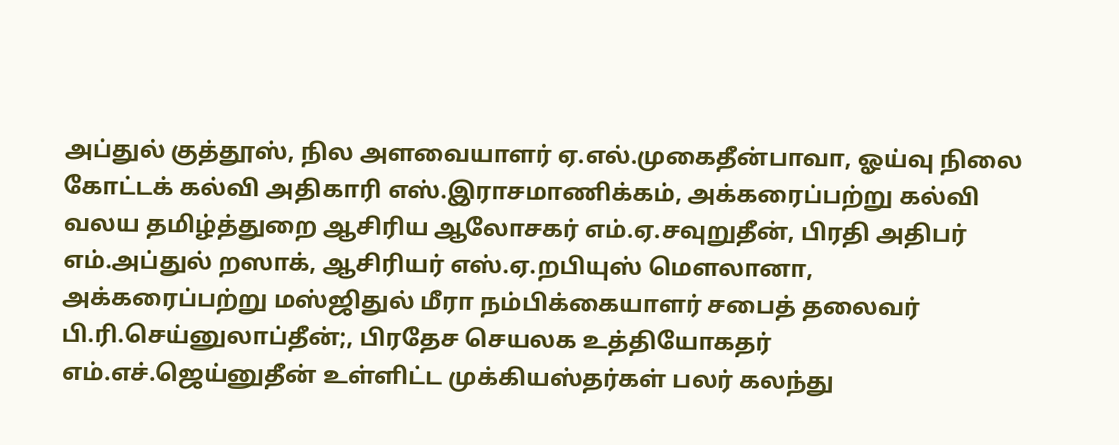அப்துல் குத்தூஸ், நில அளவையாளர் ஏ.எல்.முகைதீன்பாவா, ஓய்வு நிலை கோட்டக் கல்வி அதிகாரி எஸ்.இராசமாணிக்கம், அக்கரைப்பற்று கல்வி வலய தமிழ்த்துறை ஆசிரிய ஆலோசகர் எம்.ஏ.சவுறுதீன், பிரதி அதிபர் எம்.அப்துல் றஸாக், ஆசிரியர் எஸ்.ஏ.றபியுஸ் மௌலானா, அக்கரைப்பற்று மஸ்ஜிதுல் மீரா நம்பிக்கையாளர் சபைத் தலைவர் பி.ரி.செய்னுலாப்தீன்;, பிரதேச செயலக உத்தியோகதர் எம்.எச்.ஜெய்னுதீன் உள்ளிட்ட முக்கியஸ்தர்கள் பலர் கலந்து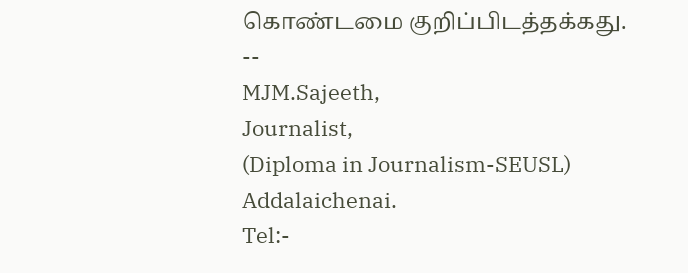கொண்டமை குறிப்பிடத்தக்கது.
--
MJM.Sajeeth,
Journalist,
(Diploma in Journalism-SEUSL)
Addalaichenai.
Tel:-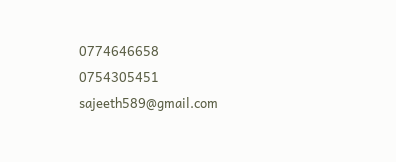0774646658
0754305451
sajeeth589@gmail.com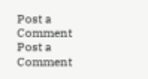Post a Comment
Post a Comment